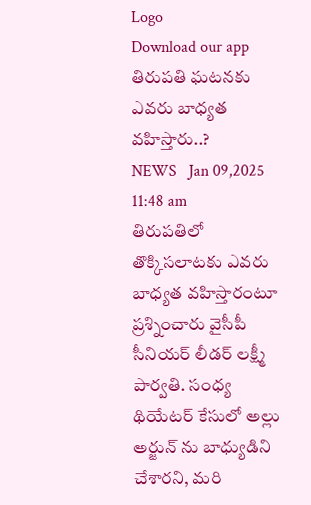Logo
Download our app
తిరుప‌తి ఘ‌ట‌న‌కు ఎవ‌రు బాధ్య‌త వ‌హిస్తారు..?
NEWS   Jan 09,2025 11:48 am
తిరుపతిలో తొక్కిసలాటకు ఎవరు బాధ్యత వహిస్తారంటూ ప్ర‌శ్నించారు వైసీపీ సీనియ‌ర్ లీడ‌ర్ ల‌క్ష్మీ పార్వ‌తి. సంధ్య థియేటర్ కేసులో అల్లు అర్జున్ ను బాధ్యుడిని చేశారని, మరి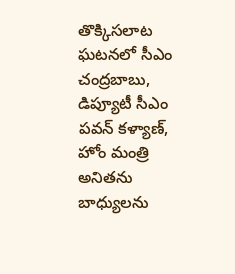తొక్కిసలాట ఘటనలో సీఎం చంద్రబాబు, డిప్యూటీ సీఎం పవన్ కళ్యాణ్, హోం మంత్రి అనితను బాధ్యులను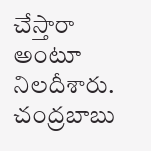చేస్తారా అంటూ నిల‌దీశారు. చంద్రబాబు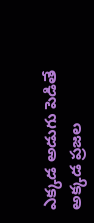ఎక్కడ అడుగు పెడితే అక్కడ ప్రజల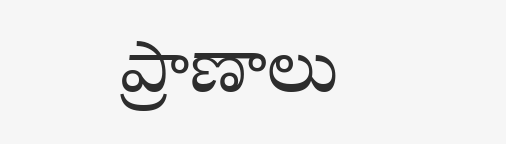ప్రాణాలు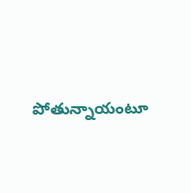పోతున్నాయంటూ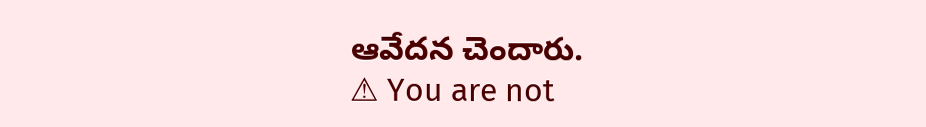ఆవేద‌న చెందారు.
⚠ You are not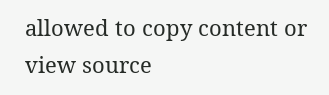allowed to copy content or view source